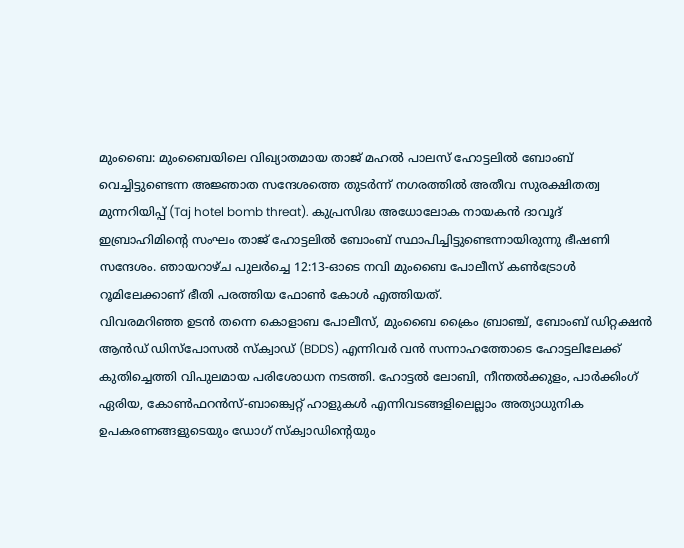മുംബൈ: മുംബൈയിലെ വിഖ്യാതമായ താജ് മഹൽ പാലസ് ഹോട്ടലിൽ ബോംബ് വെച്ചിട്ടുണ്ടെന്ന അജ്ഞാത സന്ദേശത്തെ തുടർന്ന് നഗരത്തിൽ അതീവ സുരക്ഷിതത്വ മുന്നറിയിപ്പ് (Taj hotel bomb threat). കുപ്രസിദ്ധ അധോലോക നായകൻ ദാവൂദ് ഇബ്രാഹിമിന്റെ സംഘം താജ് ഹോട്ടലിൽ ബോംബ് സ്ഥാപിച്ചിട്ടുണ്ടെന്നായിരുന്നു ഭീഷണി സന്ദേശം. ഞായറാഴ്ച പുലർച്ചെ 12:13-ഓടെ നവി മുംബൈ പോലീസ് കൺട്രോൾ റൂമിലേക്കാണ് ഭീതി പരത്തിയ ഫോൺ കോൾ എത്തിയത്.
വിവരമറിഞ്ഞ ഉടൻ തന്നെ കൊളാബ പോലീസ്, മുംബൈ ക്രൈം ബ്രാഞ്ച്, ബോംബ് ഡിറ്റക്ഷൻ ആൻഡ് ഡിസ്പോസൽ സ്ക്വാഡ് (BDDS) എന്നിവർ വൻ സന്നാഹത്തോടെ ഹോട്ടലിലേക്ക് കുതിച്ചെത്തി വിപുലമായ പരിശോധന നടത്തി. ഹോട്ടൽ ലോബി, നീന്തൽക്കുളം, പാർക്കിംഗ് ഏരിയ, കോൺഫറൻസ്-ബാങ്ക്വെറ്റ് ഹാളുകൾ എന്നിവടങ്ങളിലെല്ലാം അത്യാധുനിക ഉപകരണങ്ങളുടെയും ഡോഗ് സ്ക്വാഡിന്റെയും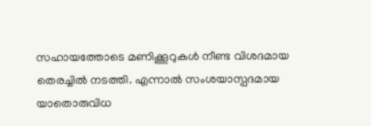സഹായത്തോടെ മണിക്കൂറുകൾ നീണ്ട വിശദമായ തെരച്ചിൽ നടത്തി. എന്നാൽ സംശയാസ്പദമായ യാതൊരുവിധ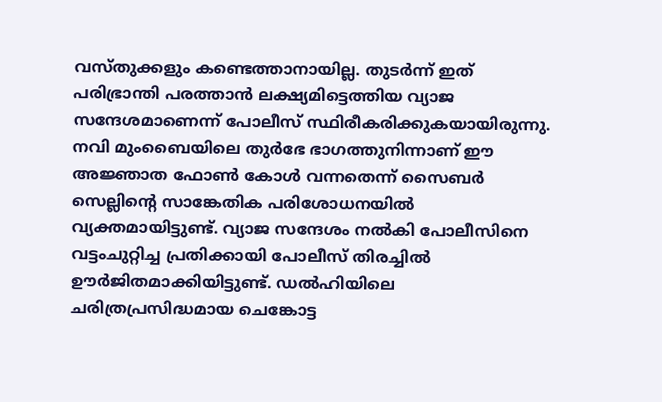വസ്തുക്കളും കണ്ടെത്താനായില്ല. തുടർന്ന് ഇത് പരിഭ്രാന്തി പരത്താൻ ലക്ഷ്യമിട്ടെത്തിയ വ്യാജ സന്ദേശമാണെന്ന് പോലീസ് സ്ഥിരീകരിക്കുകയായിരുന്നു.
നവി മുംബൈയിലെ തുർഭേ ഭാഗത്തുനിന്നാണ് ഈ അജ്ഞാത ഫോൺ കോൾ വന്നതെന്ന് സൈബർ സെല്ലിന്റെ സാങ്കേതിക പരിശോധനയിൽ വ്യക്തമായിട്ടുണ്ട്. വ്യാജ സന്ദേശം നൽകി പോലീസിനെ വട്ടംചുറ്റിച്ച പ്രതിക്കായി പോലീസ് തിരച്ചിൽ ഊർജിതമാക്കിയിട്ടുണ്ട്. ഡൽഹിയിലെ ചരിത്രപ്രസിദ്ധമായ ചെങ്കോട്ട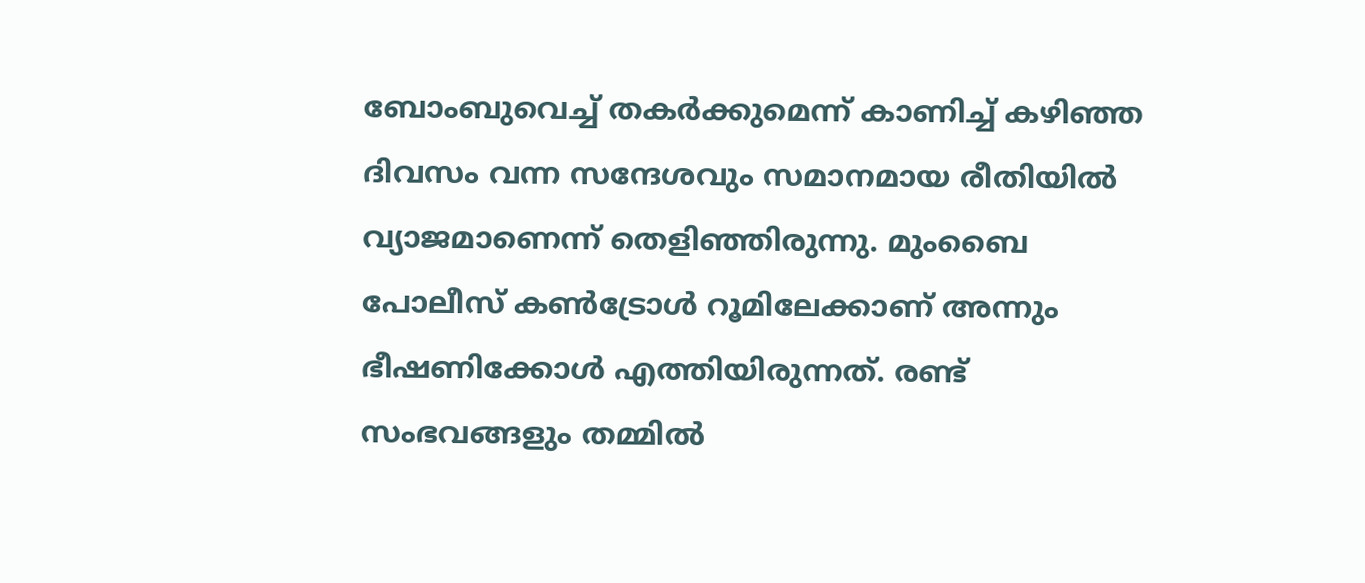ബോംബുവെച്ച് തകർക്കുമെന്ന് കാണിച്ച് കഴിഞ്ഞ ദിവസം വന്ന സന്ദേശവും സമാനമായ രീതിയിൽ വ്യാജമാണെന്ന് തെളിഞ്ഞിരുന്നു. മുംബൈ പോലീസ് കൺട്രോൾ റൂമിലേക്കാണ് അന്നും ഭീഷണിക്കോൾ എത്തിയിരുന്നത്. രണ്ട് സംഭവങ്ങളും തമ്മിൽ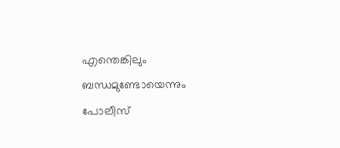എന്തെങ്കിലും ബന്ധമുണ്ടോയെന്നും പോലീസ്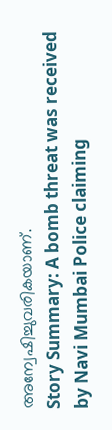അന്വേഷിച്ചുവരികയാണ്.
Story Summary: A bomb threat was received by Navi Mumbai Police claiming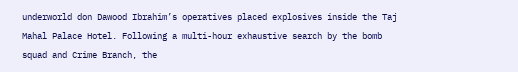underworld don Dawood Ibrahim’s operatives placed explosives inside the Taj Mahal Palace Hotel. Following a multi-hour exhaustive search by the bomb squad and Crime Branch, the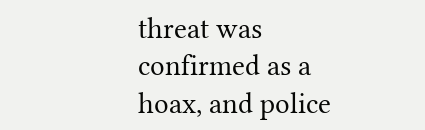threat was confirmed as a hoax, and police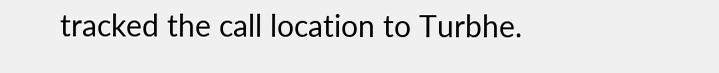tracked the call location to Turbhe.